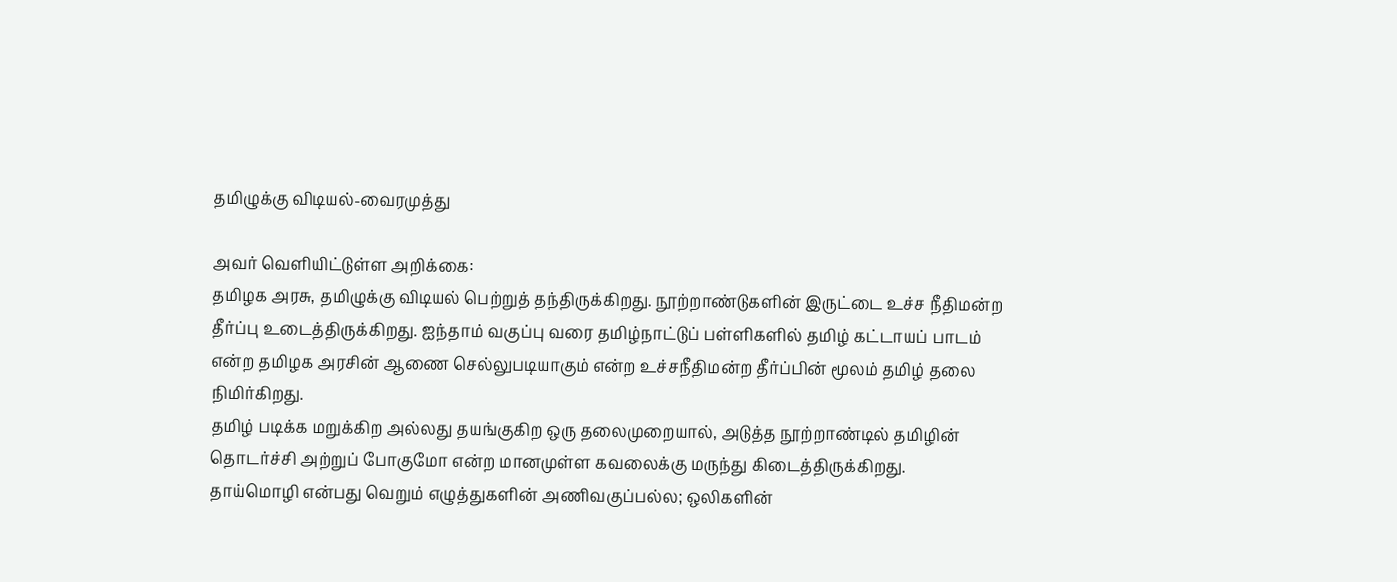தமிழுக்கு விடியல்-வைரமுத்து

அவர் வெளியிட்டுள்ள அறிக்கை:
தமிழக அரசு, தமிழுக்கு விடியல் பெற்றுத் தந்திருக்கிறது. நூற்றாண்டுகளின் இருட்டை உச்ச நீதிமன்ற தீர்ப்பு உடைத்திருக்கிறது. ஐந்தாம் வகுப்பு வரை தமிழ்நாட்டுப் பள்ளிகளில் தமிழ் கட்டாயப் பாடம் என்ற தமிழக அரசின் ஆணை செல்லுபடியாகும் என்ற உச்சநீதிமன்ற தீர்ப்பின் மூலம் தமிழ் தலை நிமிர்கிறது.
தமிழ் படிக்க மறுக்கிற அல்லது தயங்குகிற ஒரு தலைமுறையால், அடுத்த நூற்றாண்டில் தமிழின் தொடர்ச்சி அற்றுப் போகுமோ என்ற மானமுள்ள கவலைக்கு மருந்து கிடைத்திருக்கிறது.
தாய்மொழி என்பது வெறும் எழுத்துகளின் அணிவகுப்பல்ல; ஒலிகளின்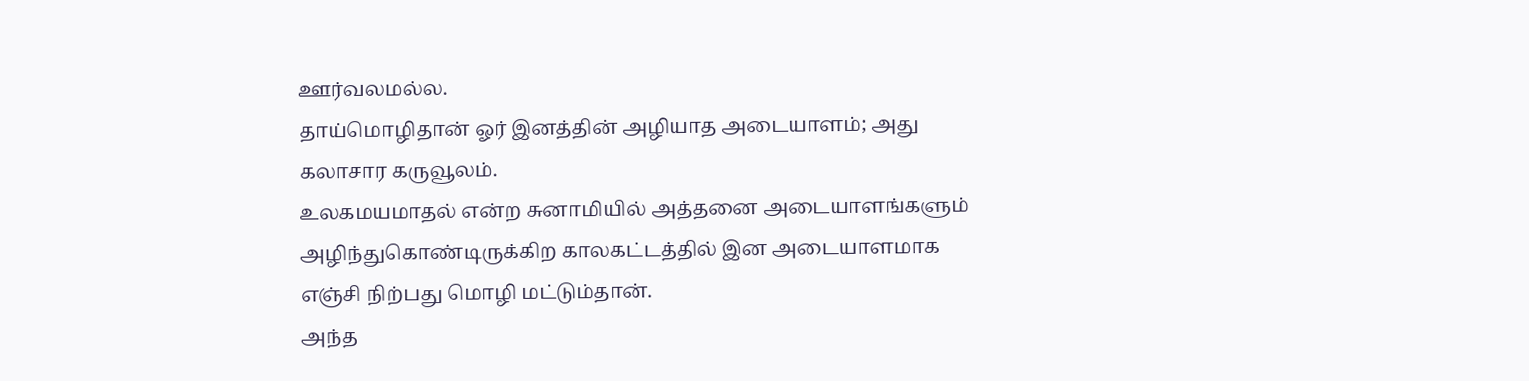ஊர்வலமல்ல.
தாய்மொழிதான் ஓர் இனத்தின் அழியாத அடையாளம்; அது கலாசார கருவூலம்.
உலகமயமாதல் என்ற சுனாமியில் அத்தனை அடையாளங்களும் அழிந்துகொண்டிருக்கிற காலகட்டத்தில் இன அடையாளமாக எஞ்சி நிற்பது மொழி மட்டும்தான்.
அந்த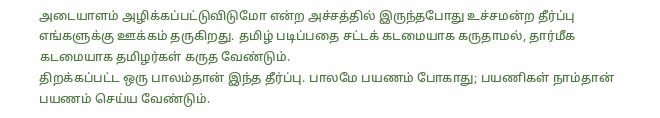அடையாளம் அழிக்கப்பட்டுவிடுமோ என்ற அச்சத்தில் இருந்தபோது உச்சமன்ற தீர்ப்பு எங்களுக்கு ஊக்கம் தருகிறது. தமிழ் படிப்பதை சட்டக் கடமையாக கருதாமல், தார்மீக கடமையாக தமிழர்கள் கருத வேண்டும்.
திறக்கப்பட்ட ஒரு பாலம்தான் இந்த தீர்ப்பு. பாலமே பயணம் போகாது; பயணிகள் நாம்தான் பயணம் செய்ய வேண்டும்.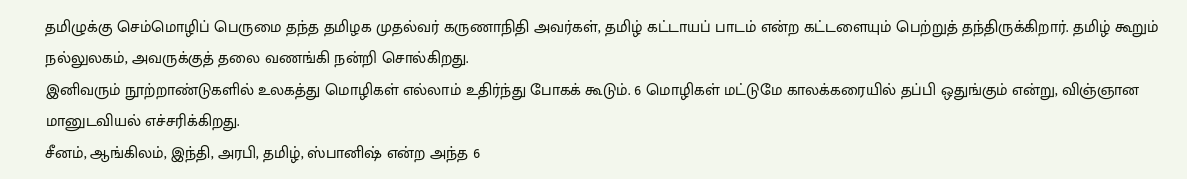தமிழுக்கு செம்மொழிப் பெருமை தந்த தமிழக முதல்வர் கருணாநிதி அவர்கள், தமிழ் கட்டாயப் பாடம் என்ற கட்டளையும் பெற்றுத் தந்திருக்கிறார். தமிழ் கூறும் நல்லுலகம், அவருக்குத் தலை வணங்கி நன்றி சொல்கிறது.
இனிவரும் நூற்றாண்டுகளில் உலகத்து மொழிகள் எல்லாம் உதிர்ந்து போகக் கூடும். 6 மொழிகள் மட்டுமே காலக்கரையில் தப்பி ஒதுங்கும் என்று, விஞ்ஞான மானுடவியல் எச்சரிக்கிறது.
சீனம், ஆங்கிலம், இந்தி, அரபி, தமிழ், ஸ்பானிஷ் என்ற அந்த 6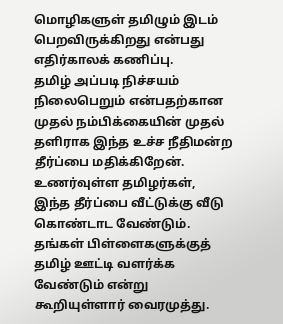மொழிகளுள் தமிழும் இடம் பெறவிருக்கிறது என்பது எதிர்காலக் கணிப்பு.
தமிழ் அப்படி நிச்சயம் நிலைபெறும் என்பதற்கான முதல் நம்பிக்கையின் முதல் தளிராக இந்த உச்ச நீதிமன்ற தீர்ப்பை மதிக்கிறேன்.
உணர்வுள்ள தமிழர்கள், இந்த தீர்ப்பை வீட்டுக்கு வீடு கொண்டாட வேண்டும். தங்கள் பிள்ளைகளுக்குத் தமிழ் ஊட்டி வளர்க்க வேண்டும் என்று கூறியுள்ளார் வைரமுத்து.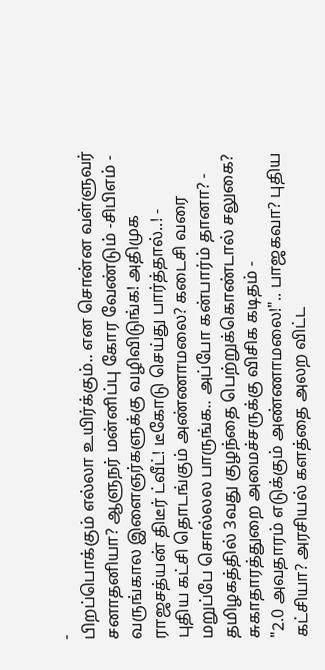-
பிறப்பொக்கும் எல்லா உயிர்க்கும்.. என சொன்ன வள்ளுவர் சனாதனியா? ஆளுநர் மன்னிப்பு கோர வேண்டும் -சிபிஎம் -
வருங்கால இளைஞர்களுக்கு வழிவிடுங்க! அதிமுக ராஜசத்யன் திடீர் ட்வீட்! டீகோடு செய்து பார்த்தால்..! -
புதிய கட்சி தொடங்கும் அண்ணாமலை? கடைசி வரை மறுப்பே சொல்லல பாருங்க.. அப்போ கன்பார்ம் தானா? -
தமிழகத்தில் 3வது குழந்தை பெற்றுக்கொண்டால் சலுகை? சுகாதாரத்துறை அமைச்சருக்கு விசிக கடிதம் -
"2.0 அவதாரம் எடுக்கும் அண்ணாமலை!".. பாஜகவா? புதிய கட்சியா? அரசியல் களத்தை அலற விட்ட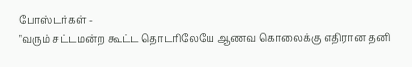போஸ்டர்கள் -
"வரும் சட்டமன்ற கூட்ட தொடரிலேயே ஆணவ கொலைக்கு எதிரான தனி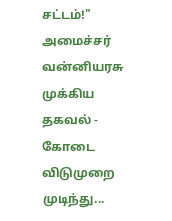சட்டம்!" அமைச்சர் வன்னியரசு முக்கிய தகவல் -
கோடை விடுமுறை முடிந்து...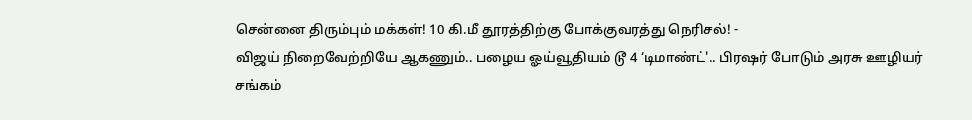சென்னை திரும்பும் மக்கள்! 10 கி.மீ தூரத்திற்கு போக்குவரத்து நெரிசல்! -
விஜய் நிறைவேற்றியே ஆகணும்.. பழைய ஓய்வூதியம் டூ 4 ‘டிமாண்ட்'.. பிரஷர் போடும் அரசு ஊழியர் சங்கம்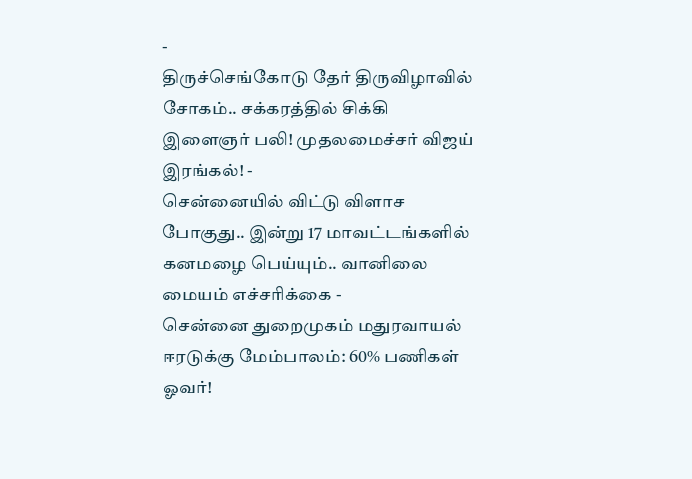-
திருச்செங்கோடு தேர் திருவிழாவில் சோகம்.. சக்கரத்தில் சிக்கி இளைஞர் பலி! முதலமைச்சர் விஜய் இரங்கல்! -
சென்னையில் விட்டு விளாச போகுது.. இன்று 17 மாவட்டங்களில் கனமழை பெய்யும்.. வானிலை மையம் எச்சரிக்கை -
சென்னை துறைமுகம் மதுரவாயல் ஈரடுக்கு மேம்பாலம்: 60% பணிகள் ஓவர்!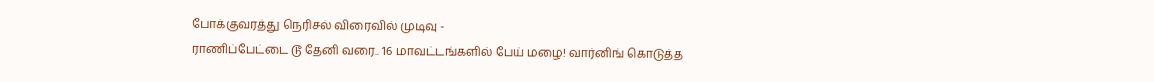போக்குவரத்து நெரிசல் விரைவில் முடிவு -
ராணிப்பேட்டை டூ தேனி வரை.. 16 மாவட்டங்களில் பேய் மழை! வார்னிங் கொடுத்த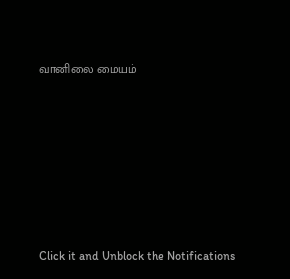வானிலை மையம்












Click it and Unblock the Notifications